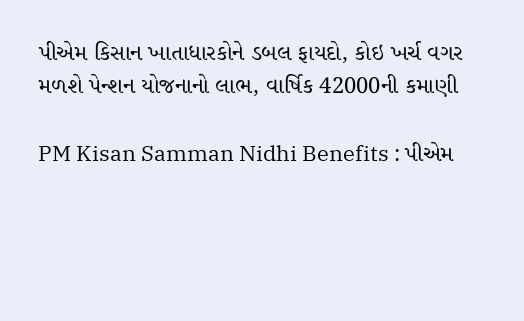પીએમ કિસાન ખાતાધારકોને ડબલ ફાયદો, કોઇ ખર્ચ વગર મળશે પેન્શન યોજનાનો લાભ, વાર્ષિક 42000ની કમાણી

PM Kisan Samman Nidhi Benefits : પીએમ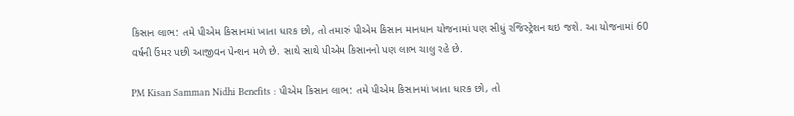કિસાન લાભ: તમે પીએમ કિસાનમાં ખાતા ધારક છો, તો તમારું પીએમ કિસાન માનધાન યોજનામાં પણ સીધું રજિસ્ટ્રેશન થઇ જશે. આ યોજનામાં 60 વર્ષની ઉંમર પછી આજીવન પેન્શન મળે છે. સાથે સાથે પીએમ કિસાનનો પણ લાભ ચાલુ રહે છે.

PM Kisan Samman Nidhi Benefits : પીએમ કિસાન લાભ: તમે પીએમ કિસાનમાં ખાતા ધારક છો, તો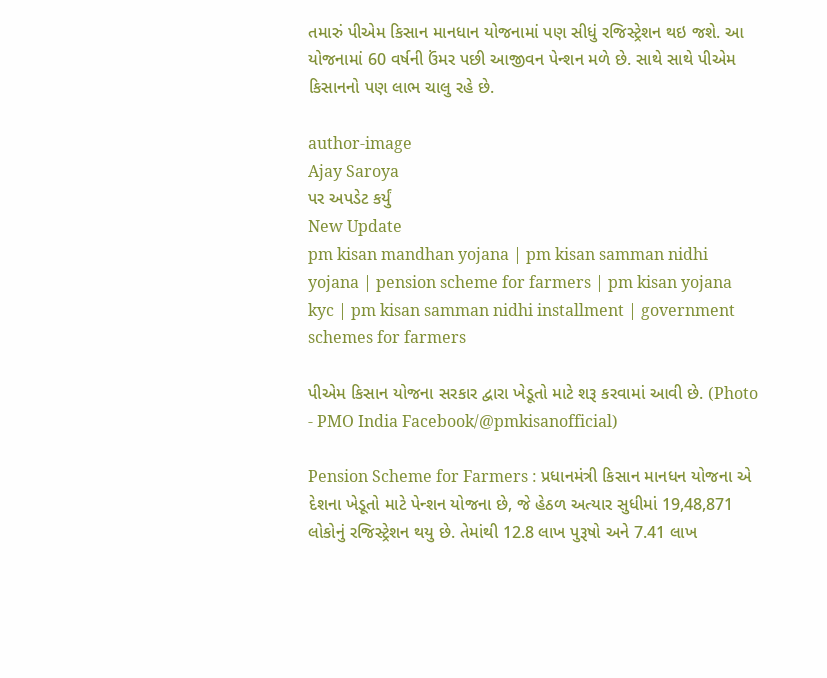તમારું પીએમ કિસાન માનધાન યોજનામાં પણ સીધું રજિસ્ટ્રેશન થઇ જશે. આ યોજનામાં 60 વર્ષની ઉંમર પછી આજીવન પેન્શન મળે છે. સાથે સાથે પીએમ કિસાનનો પણ લાભ ચાલુ રહે છે.

author-image
Ajay Saroya
પર અપડેટ કર્યું
New Update
pm kisan mandhan yojana | pm kisan samman nidhi yojana | pension scheme for farmers | pm kisan yojana kyc | pm kisan samman nidhi installment | government schemes for farmers

પીએમ કિસાન યોજના સરકાર દ્વારા ખેડૂતો માટે શરૂ કરવામાં આવી છે. (Photo - PMO India Facebook/@pmkisanofficial)

Pension Scheme for Farmers : પ્રધાનમંત્રી કિસાન માનધન યોજના એ દેશના ખેડૂતો માટે પેન્શન યોજના છે, જે હેઠળ અત્યાર સુધીમાં 19,48,871 લોકોનું રજિસ્ટ્રેશન થયુ છે. તેમાંથી 12.8 લાખ પુરૂષો અને 7.41 લાખ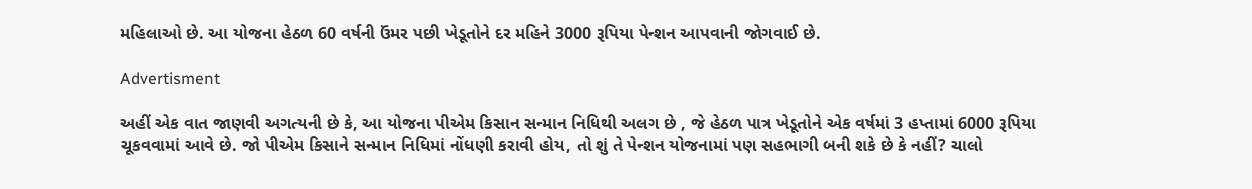મહિલાઓ છે. આ યોજના હેઠળ 60 વર્ષની ઉંમર પછી ખેડૂતોને દર મહિને 3000 રૂપિયા પેન્શન આપવાની જોગવાઈ છે.

Advertisment

અહીં એક વાત જાણવી અગત્યની છે કે, આ યોજના પીએમ કિસાન સન્માન નિધિથી અલગ છે , જે હેઠળ પાત્ર ખેડૂતોને એક વર્ષમાં 3 હપ્તામાં 6000 રૂપિયા ચૂકવવામાં આવે છે. જો પીએમ કિસાને સન્માન નિધિમાં નોંધણી કરાવી હોય, તો શું તે પેન્શન યોજનામાં પણ સહભાગી બની શકે છે કે નહીં? ચાલો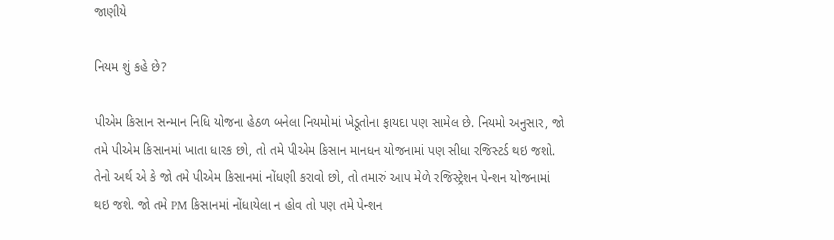જાણીયે

નિયમ શું કહે છે?

પીએમ કિસાન સન્માન નિધિ યોજના હેઠળ બનેલા નિયમોમાં ખેડૂતોના ફાયદા પણ સામેલ છે. નિયમો અનુસાર, જો તમે પીએમ કિસાનમાં ખાતા ધારક છો, તો તમે પીએમ કિસાન માનધન યોજનામાં પણ સીધા રજિસ્ટર્ડ થઇ જશો. તેનો અર્થ એ કે જો તમે પીએમ કિસાનમાં નોંધણી કરાવો છો, તો તમારું આપ મેળે રજિસ્ટ્રેશન પેન્શન યોજનામાં થઇ જશે. જો તમે PM કિસાનમાં નોંધાયેલા ન હોવ તો પણ તમે પેન્શન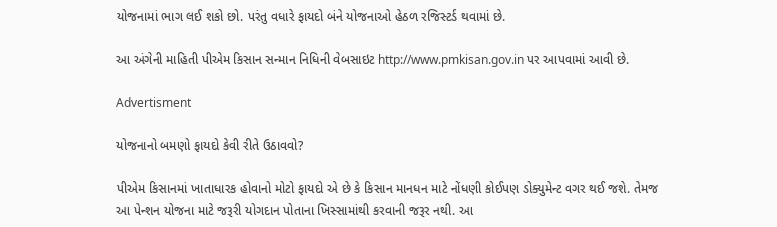યોજનામાં ભાગ લઈ શકો છો. પરંતુ વધારે ફાયદો બંને યોજનાઓ હેઠળ રજિસ્ટર્ડ થવામાં છે.

આ અંગેની માહિતી પીએમ કિસાન સન્માન નિધિની વેબસાઇટ http://www.pmkisan.gov.in પર આપવામાં આવી છે.

Advertisment

યોજનાનો બમણો ફાયદો કેવી રીતે ઉઠાવવો?

પીએમ કિસાનમાં ખાતાધારક હોવાનો મોટો ફાયદો એ છે કે કિસાન માનધન માટે નોંધણી કોઈપણ ડોક્યુમેન્ટ વગર થઈ જશે. તેમજ આ પેન્શન યોજના માટે જરૂરી યોગદાન પોતાના ખિસ્સામાંથી કરવાની જરૂર નથી. આ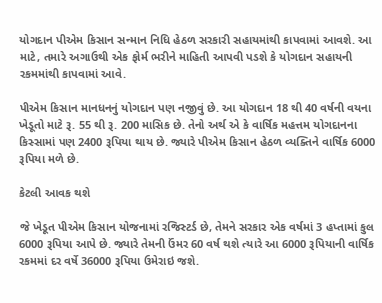યોગદાન પીએમ કિસાન સન્માન નિધિ હેઠળ સરકારી સહાયમાંથી કાપવામાં આવશે. આ માટે, તમારે અગાઉથી એક ફોર્મ ભરીને માહિતી આપવી પડશે કે યોગદાન સહાયની રકમમાંથી કાપવામાં આવે.

પીએમ કિસાન માનધનનું યોગદાન પણ નજીવું છે. આ યોગદાન 18 થી 40 વર્ષની વયના ખેડૂતો માટે રૂ. 55 થી રૂ. 200 માસિક છે. તેનો અર્થ એ કે વાર્ષિક મહત્તમ યોગદાનના કિસ્સામાં પણ 2400 રૂપિયા થાય છે. જ્યારે પીએમ કિસાન હેઠળ વ્યક્તિને વાર્ષિક 6000 રૂપિયા મળે છે.

કેટલી આવક થશે

જે ખેડૂત પીએમ કિસાન યોજનામાં રજિસ્ટર્ડ છે, તેમને સરકાર એક વર્ષમાં 3 હપ્તામાં કુલ 6000 રૂપિયા આપે છે. જ્યારે તેમની ઉંમર 60 વર્ષ થશે ત્યારે આ 6000 રૂપિયાની વાર્ષિક રકમમાં દર વર્ષે 36000 રૂપિયા ઉમેરાઇ જશે.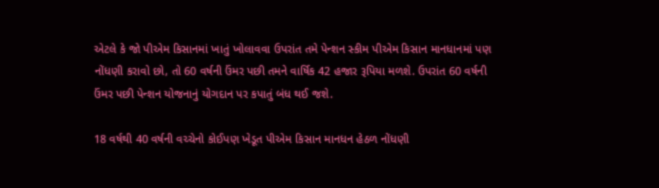એટલે કે જો પીએમ કિસાનમાં ખાતું ખોલાવવા ઉપરાંત તમે પેન્શન સ્કીમ પીએમ કિસાન માનધાનમાં પણ નોંધણી કરાવો છો, તો 60 વર્ષની ઉંમર પછી તમને વાર્ષિક 42 હજાર રૂપિયા મળશે. ઉપરાંત 60 વર્ષની ઉંમર પછી પેન્શન યોજનાનું યોગદાન પર કપાતું બંધ થઈ જશે.

18 વર્ષથી 40 વર્ષની વચ્ચેનો કોઈપણ ખેડૂત પીએમ કિસાન માનધન હેઠળ નોંધણી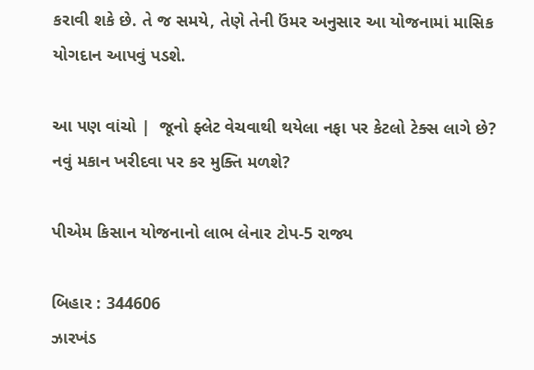કરાવી શકે છે. તે જ સમયે, તેણે તેની ઉંમર અનુસાર આ યોજનામાં માસિક યોગદાન આપવું પડશે.

આ પણ વાંચો |  જૂનો ફ્લેટ વેચવાથી થયેલા નફા પર કેટલો ટેક્સ લાગે છે? નવું મકાન ખરીદવા પર કર મુક્તિ મળશે?

પીએમ કિસાન યોજનાનો લાભ લેનાર ટોપ-5 રાજ્ય

બિહાર : 344606
ઝારખંડ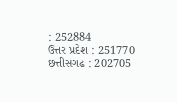: 252884
ઉત્તર પ્રદેશ : 251770
છત્તીસગઢ : 202705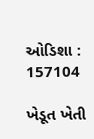ઓડિશા : 157104

ખેડૂત ખેતી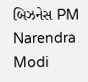બિઝનેસ PM Narendra Modi